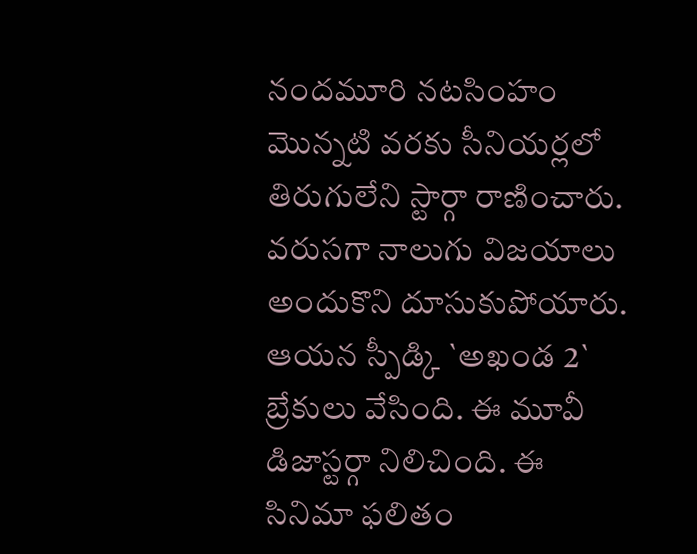నందమూరి నటసింహం మొన్నటి వరకు సీనియర్లలో తిరుగులేని స్టార్గా రాణించారు. వరుసగా నాలుగు విజయాలు అందుకొని దూసుకుపోయారు. ఆయన స్పీడ్కి `అఖండ 2` బ్రేకులు వేసింది. ఈ మూవీ డిజాస్టర్గా నిలిచింది. ఈ సినిమా ఫలితం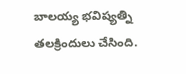బాలయ్య భవిష్యత్ని తలక్రిందులు చేసింది.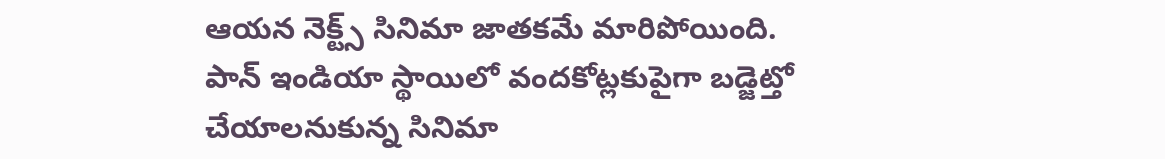ఆయన నెక్ట్స్ సినిమా జాతకమే మారిపోయింది. పాన్ ఇండియా స్థాయిలో వందకోట్లకుపైగా బడ్జెట్తో చేయాలనుకున్న సినిమా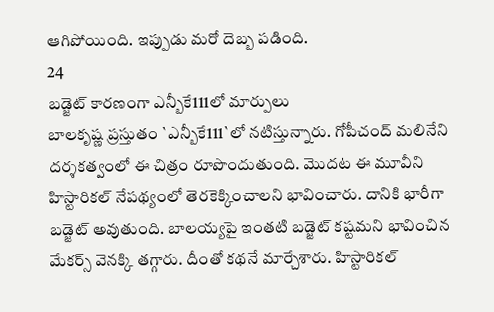ఆగిపోయింది. ఇప్పుడు మరో దెబ్బ పడింది.
24
బడ్జెట్ కారణంగా ఎన్బీకే111లో మార్పులు
బాలకృష్ణ ప్రస్తుతం `ఎన్బీకే111`లో నటిస్తున్నారు. గోపీచంద్ మలినేని దర్శకత్వంలో ఈ చిత్రం రూపొందుతుంది. మొదట ఈ మూవీని హిస్టారికల్ నేపథ్యంలో తెరకెక్కించాలని భావించారు. దానికి భారీగా బడ్జెట్ అవుతుంది. బాలయ్యపై ఇంతటి బడ్జెట్ కష్టమని భావించిన మేకర్స్ వెనక్కి తగ్గారు. దీంతో కథనే మార్చేశారు. హిస్టారికల్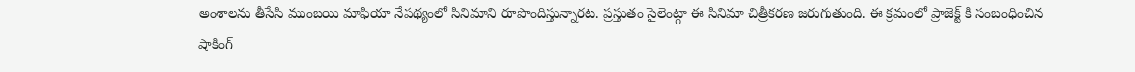అంశాలను తీసేసి ముంబయి మాఫియా నేపథ్యంలో సినిమాని రూపొందిస్తున్నారట. ప్రస్తుతం సైలెంట్గా ఈ సినిమా చిత్రీకరణ జరుగుతుంది. ఈ క్రమంలో ప్రాజెక్ట్ కి సంబంధించిన షాకింగ్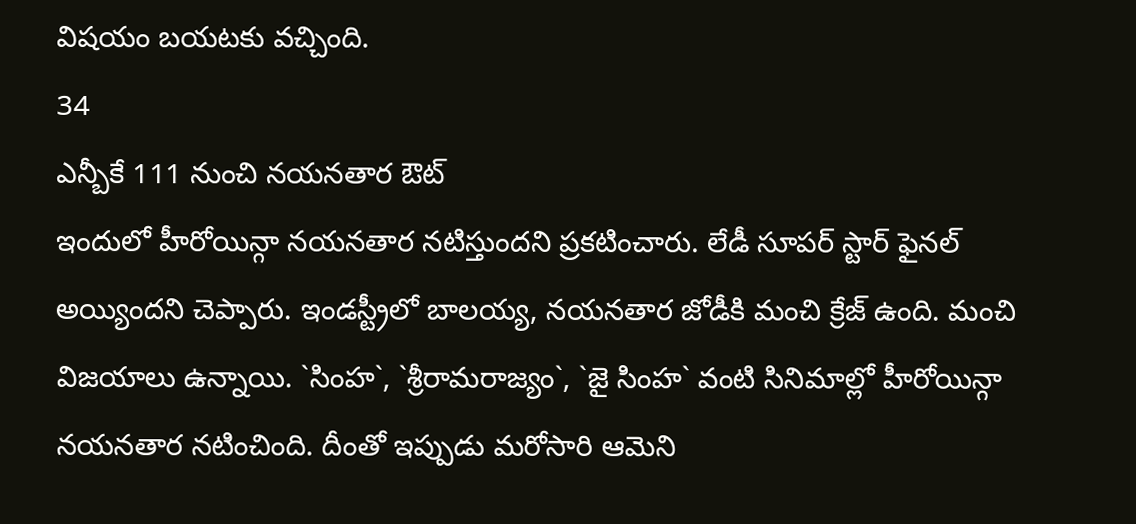విషయం బయటకు వచ్చింది.
34
ఎన్బీకే 111 నుంచి నయనతార ఔట్
ఇందులో హీరోయిన్గా నయనతార నటిస్తుందని ప్రకటించారు. లేడీ సూపర్ స్టార్ ఫైనల్ అయ్యిందని చెప్పారు. ఇండస్ట్రీలో బాలయ్య, నయనతార జోడీకి మంచి క్రేజ్ ఉంది. మంచి విజయాలు ఉన్నాయి. `సింహ`, `శ్రీరామరాజ్యం`, `జై సింహ` వంటి సినిమాల్లో హీరోయిన్గా నయనతార నటించింది. దీంతో ఇప్పుడు మరోసారి ఆమెని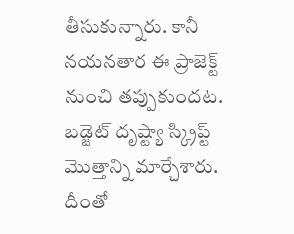తీసుకున్నారు. కానీ నయనతార ఈ ప్రాజెక్ట్ నుంచి తప్పుకుందట. బడ్జెట్ దృష్ట్యా స్క్రిప్ట్ మొత్తాన్ని మార్చేశారు. దీంతో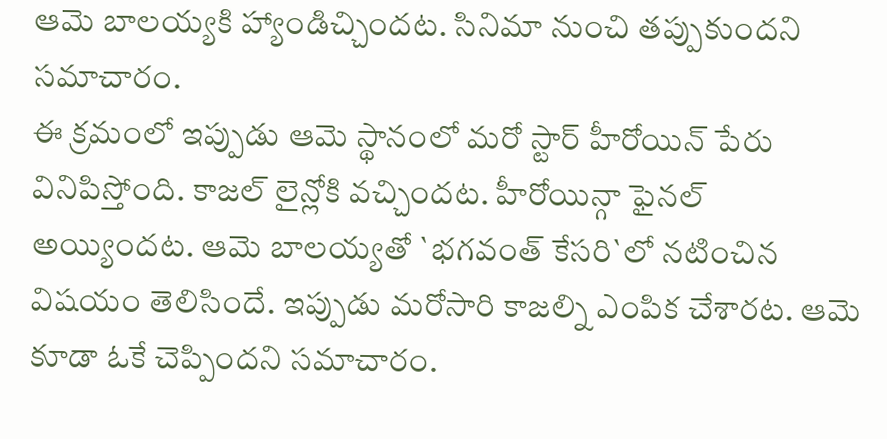ఆమె బాలయ్యకి హ్యాండిచ్చిందట. సినిమా నుంచి తప్పుకుందని సమాచారం.
ఈ క్రమంలో ఇప్పుడు ఆమె స్థానంలో మరో స్టార్ హీరోయిన్ పేరు వినిపిస్తోంది. కాజల్ లైన్లోకి వచ్చిందట. హీరోయిన్గా ఫైనల్ అయ్యిందట. ఆమె బాలయ్యతో `భగవంత్ కేసరి`లో నటించిన విషయం తెలిసిందే. ఇప్పుడు మరోసారి కాజల్ని ఎంపిక చేశారట. ఆమె కూడా ఓకే చెప్పిందని సమాచారం.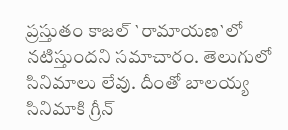ప్రస్తుతం కాజల్ `రామాయణ`లో నటిస్తుందని సమాచారం. తెలుగులో సినిమాలు లేవు. దీంతో బాలయ్య సినిమాకి గ్రీన్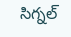సిగ్నల్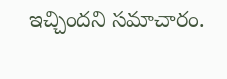ఇచ్చిందని సమాచారం.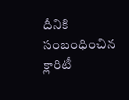దీనికి సంబంధించిన క్లారిటీ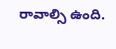రావాల్సి ఉంది.